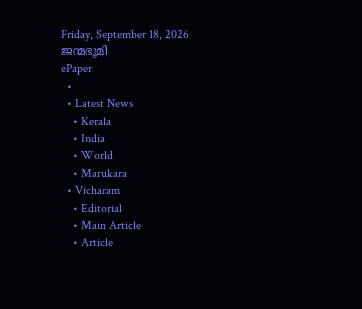Friday, September 18, 2026
ജന്മഭൂമി
ePaper
  •
  • Latest News
    • Kerala
    • India
    • World
    • Marukara
  • Vicharam
    • Editorial
    • Main Article
    • Article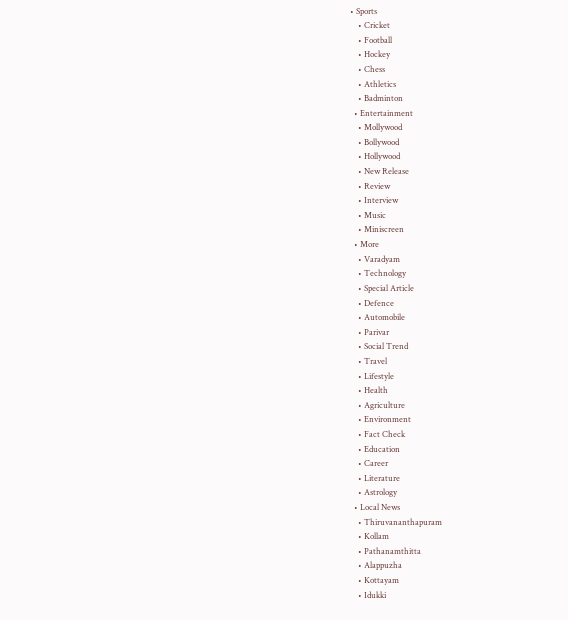• Sports
    • Cricket
    • Football
    • Hockey
    • Chess
    • Athletics
    • Badminton
  • Entertainment
    • Mollywood
    • Bollywood
    • Hollywood
    • New Release
    • Review
    • Interview
    • Music
    • Miniscreen
  • More
    • Varadyam
    • Technology
    • Special Article
    • Defence
    • Automobile
    • Parivar
    • Social Trend
    • Travel
    • Lifestyle
    • Health
    • Agriculture
    • Environment
    • Fact Check
    • Education
    • Career
    • Literature
    • Astrology
  • Local News
    • Thiruvananthapuram
    • Kollam
    • Pathanamthitta
    • Alappuzha
    • Kottayam
    • Idukki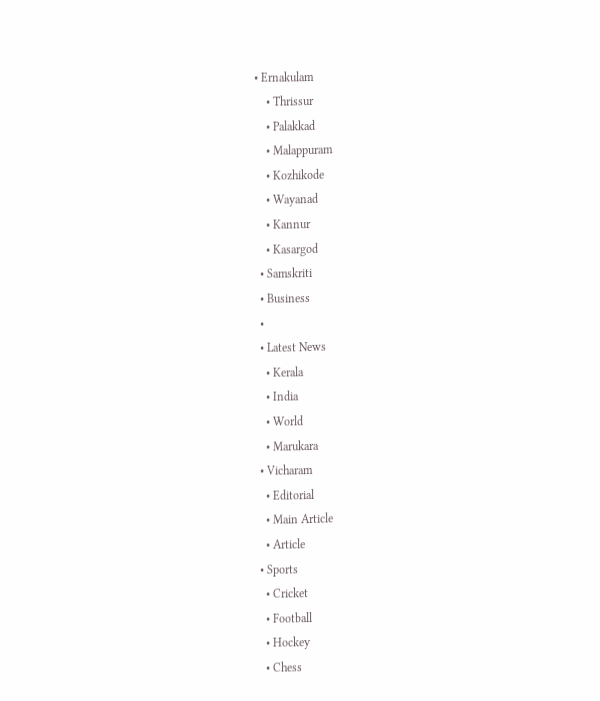• Ernakulam
    • Thrissur
    • Palakkad
    • Malappuram
    • Kozhikode
    • Wayanad
    • Kannur
    • Kasargod
  • Samskriti
  • Business
  •
  • Latest News
    • Kerala
    • India
    • World
    • Marukara
  • Vicharam
    • Editorial
    • Main Article
    • Article
  • Sports
    • Cricket
    • Football
    • Hockey
    • Chess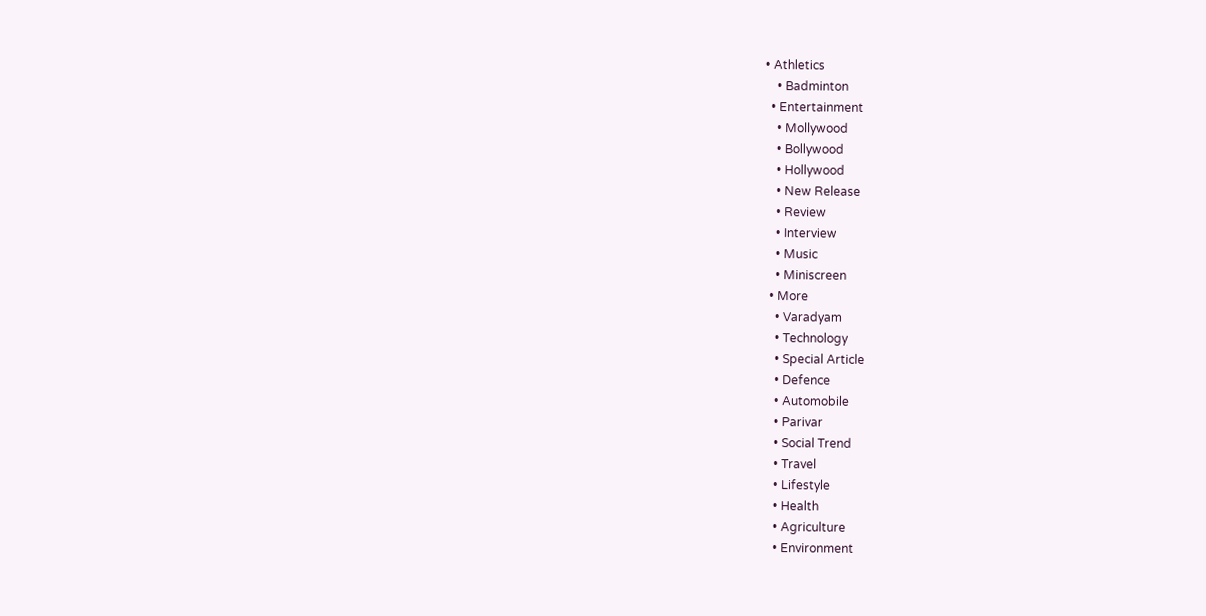• Athletics
    • Badminton
  • Entertainment
    • Mollywood
    • Bollywood
    • Hollywood
    • New Release
    • Review
    • Interview
    • Music
    • Miniscreen
  • More
    • Varadyam
    • Technology
    • Special Article
    • Defence
    • Automobile
    • Parivar
    • Social Trend
    • Travel
    • Lifestyle
    • Health
    • Agriculture
    • Environment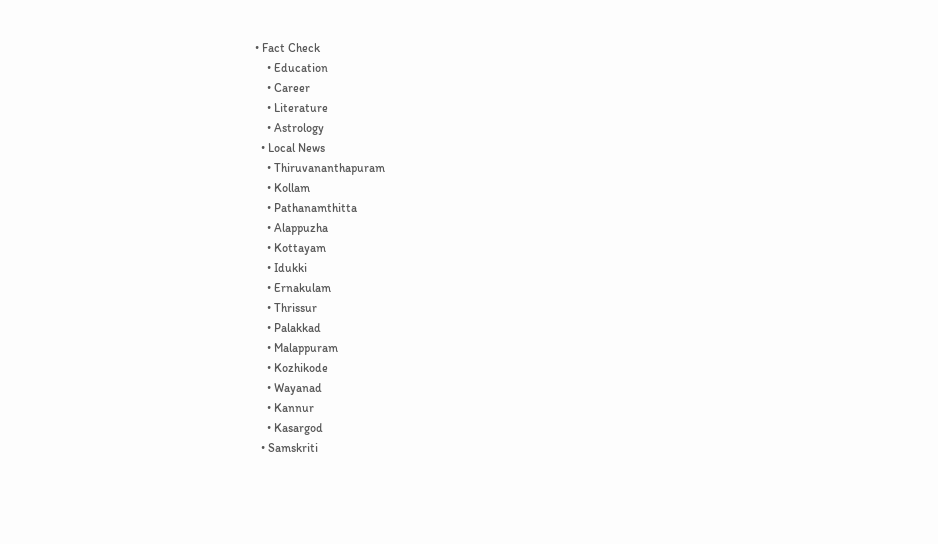• Fact Check
    • Education
    • Career
    • Literature
    • Astrology
  • Local News
    • Thiruvananthapuram
    • Kollam
    • Pathanamthitta
    • Alappuzha
    • Kottayam
    • Idukki
    • Ernakulam
    • Thrissur
    • Palakkad
    • Malappuram
    • Kozhikode
    • Wayanad
    • Kannur
    • Kasargod
  • Samskriti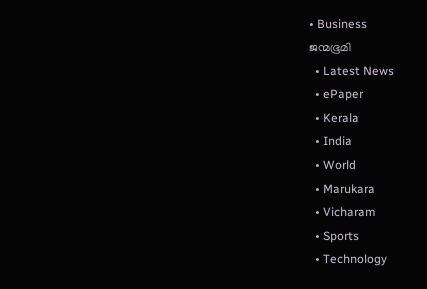• Business
ജന്മഭൂമി
  • Latest News
  • ePaper
  • Kerala
  • India
  • World
  • Marukara
  • Vicharam
  • Sports
  • Technology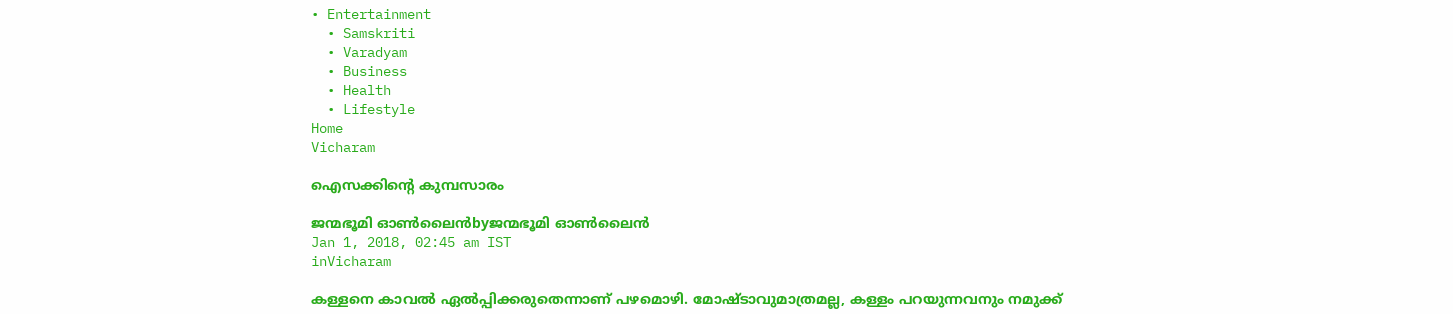• Entertainment
  • Samskriti
  • Varadyam
  • Business
  • Health
  • Lifestyle
Home
Vicharam

ഐസക്കിന്റെ കുമ്പസാരം

ജന്മഭൂമി ഓണ്‍ലൈന്‍byജന്മഭൂമി ഓണ്‍ലൈന്‍
Jan 1, 2018, 02:45 am IST
inVicharam

കള്ളനെ കാവല്‍ ഏല്‍പ്പിക്കരുതെന്നാണ് പഴമൊഴി. മോഷ്ടാവുമാത്രമല്ല, കള്ളം പറയുന്നവനും നമുക്ക്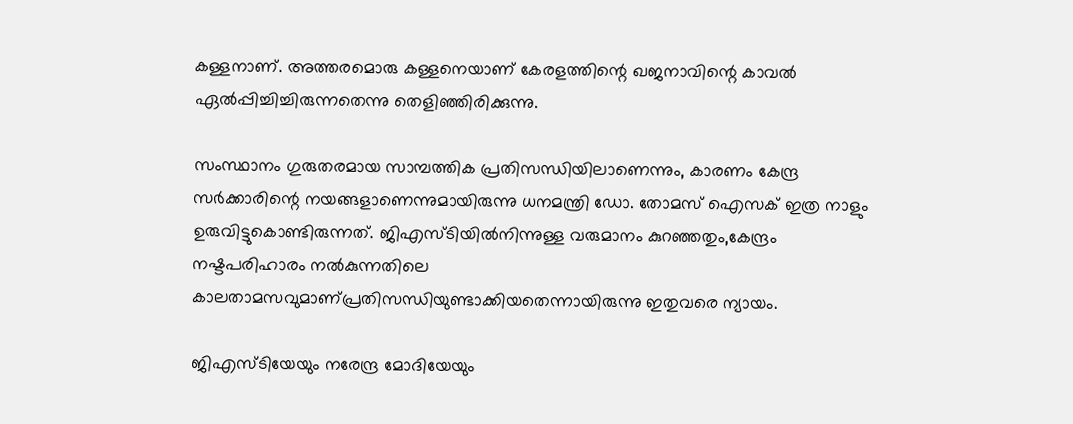കള്ളനാണ്. അത്തരമൊരു കള്ളനെയാണ് കേരളത്തിന്റെ ഖജനാവിന്റെ കാവല്‍ ഏല്‍പ്പിച്ചിച്ചിരുന്നതെന്നു തെളിഞ്ഞിരിക്കുന്നു.

സംസ്ഥാനം ഗുരുതരമായ സാമ്പത്തിക പ്രതിസന്ധിയിലാണെന്നും, കാരണം കേന്ദ്ര സര്‍ക്കാരിന്റെ നയങ്ങളാണെന്നുമായിരുന്നു ധനമന്ത്രി ഡോ. തോമസ് ഐസക് ഇത്ര നാളും ഉരുവിട്ടുകൊണ്ടിരുന്നത്. ജിഎസ്ടിയില്‍നിന്നുള്ള വരുമാനം കുറഞ്ഞതും,കേന്ദ്രം നഷ്ടപരിഹാരം നല്‍കുന്നതിലെ കാലതാമസവുമാണ്പ്രതിസന്ധിയുണ്ടാക്കിയതെന്നായിരുന്നു ഇതുവരെ ന്യായം.

ജിഎസ്ടിയേയും നരേന്ദ്ര മോദിയേയും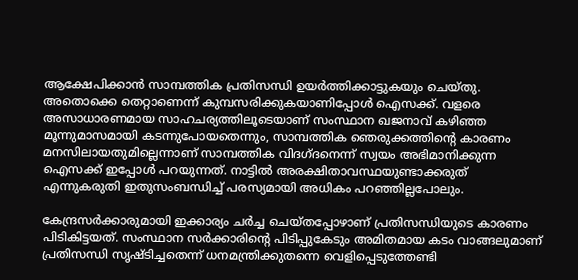ആക്ഷേപിക്കാന്‍ സാമ്പത്തിക പ്രതിസന്ധി ഉയര്‍ത്തിക്കാട്ടുകയും ചെയ്തു. അതൊക്കെ തെറ്റാണെന്ന് കുമ്പസരിക്കുകയാണിപ്പോള്‍ ഐസക്ക്. വളരെ അസാധാരണമായ സാഹചര്യത്തിലൂടെയാണ് സംസ്ഥാന ഖജനാവ് കഴിഞ്ഞ മൂന്നുമാസമായി കടന്നുപോയതെന്നും, സാമ്പത്തിക ഞെരുക്കത്തിന്റെ കാരണം മനസിലായതുമില്ലെന്നാണ് സാമ്പത്തിക വിദഗ്ദനെന്ന് സ്വയം അഭിമാനിക്കുന്ന ഐസക്ക് ഇപ്പോള്‍ പറയുന്നത്. നാട്ടില്‍ അരക്ഷിതാവസ്ഥയുണ്ടാക്കരുത് എന്നുകരുതി ഇതുസംബന്ധിച്ച് പരസ്യമായി അധികം പറഞ്ഞില്ലപോലും.

കേന്ദ്രസര്‍ക്കാരുമായി ഇക്കാര്യം ചര്‍ച്ച ചെയ്തപ്പോഴാണ് പ്രതിസന്ധിയുടെ കാരണം പിടികിട്ടയത്. സംസ്ഥാന സര്‍ക്കാരിന്റെ പിടിപ്പുകേടും അമിതമായ കടം വാങ്ങലുമാണ് പ്രതിസന്ധി സൃഷ്ടിച്ചതെന്ന് ധനമന്ത്രിക്കുതന്നെ വെളിപ്പെടുത്തേണ്ടി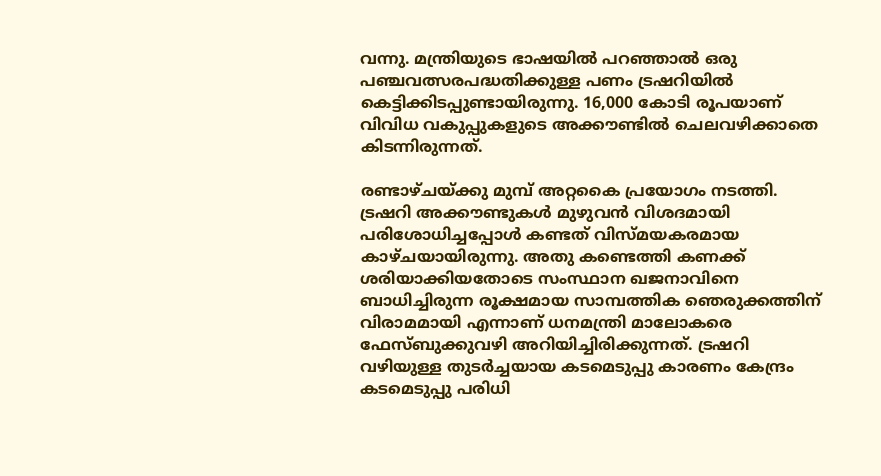വന്നു. മന്ത്രിയുടെ ഭാഷയില്‍ പറഞ്ഞാല്‍ ഒരു പഞ്ചവത്സരപദ്ധതിക്കുള്ള പണം ട്രഷറിയില്‍ കെട്ടിക്കിടപ്പുണ്ടായിരുന്നു. 16,000 കോടി രൂപയാണ് വിവിധ വകുപ്പുകളുടെ അക്കൗണ്ടില്‍ ചെലവഴിക്കാതെ കിടന്നിരുന്നത്.

രണ്ടാഴ്ചയ്‌ക്കു മുമ്പ് അറ്റകൈ പ്രയോഗം നടത്തി. ട്രഷറി അക്കൗണ്ടുകള്‍ മുഴുവന്‍ വിശദമായി പരിശോധിച്ചപ്പോള്‍ കണ്ടത് വിസ്മയകരമായ കാഴ്ചയായിരുന്നു. അതു കണ്ടെത്തി കണക്ക് ശരിയാക്കിയതോടെ സംസ്ഥാന ഖജനാവിനെ ബാധിച്ചിരുന്ന രൂക്ഷമായ സാമ്പത്തിക ഞെരുക്കത്തിന് വിരാമമായി എന്നാണ് ധനമന്ത്രി മാലോകരെ ഫേസ്ബുക്കുവഴി അറിയിച്ചിരിക്കുന്നത്. ട്രഷറി വഴിയുള്ള തുടര്‍ച്ചയായ കടമെടുപ്പു കാരണം കേന്ദ്രം കടമെടുപ്പു പരിധി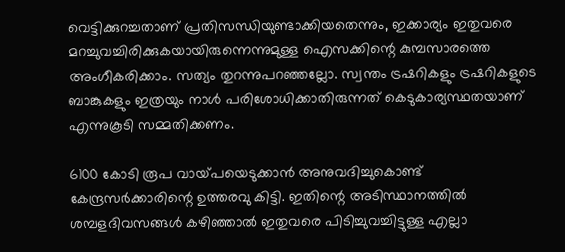വെട്ടിക്കുറച്ചതാണ് പ്രതിസന്ധിയുണ്ടാക്കിയതെന്നും, ഇക്കാര്യം ഇതുവരെ മറച്ചുവച്ചിരിക്കുകയായിരുന്നെന്നുമുള്ള ഐസക്കിന്റെ കുമ്പസാരത്തെ അംഗീകരിക്കാം. സത്യം തുറന്നുപറഞ്ഞല്ലോ. സ്വന്തം ട്രഷറികളും ട്രഷറികളുടെ ബാങ്കുകളും ഇത്രയും നാള്‍ പരിശോധിക്കാതിരുന്നത് കെടുകാര്യസ്ഥതയാണ് എന്നുകൂടി സമ്മതിക്കണം.

6100 കോടി രൂപ വായ്‌പയെടുക്കാന്‍ അനുവദിച്ചുകൊണ്ട് കേന്ദ്രസര്‍ക്കാരിന്റെ ഉത്തരവു കിട്ടി. ഇതിന്റെ അടിസ്ഥാനത്തില്‍ ശമ്പളദിവസങ്ങള്‍ കഴിഞ്ഞാല്‍ ഇതുവരെ പിടിച്ചുവച്ചിട്ടുള്ള എല്ലാ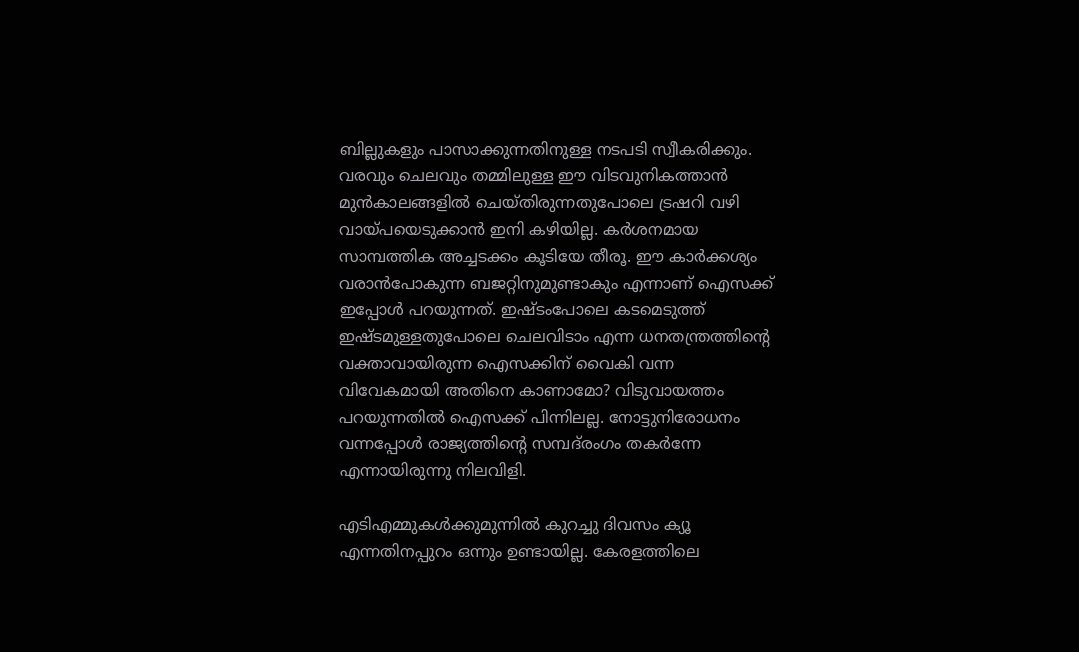ബില്ലുകളും പാസാക്കുന്നതിനുള്ള നടപടി സ്വീകരിക്കും. വരവും ചെലവും തമ്മിലുള്ള ഈ വിടവുനികത്താന്‍ മുന്‍കാലങ്ങളില്‍ ചെയ്തിരുന്നതുപോലെ ട്രഷറി വഴി വായ്‌പയെടുക്കാന്‍ ഇനി കഴിയില്ല. കര്‍ശനമായ സാമ്പത്തിക അച്ചടക്കം കൂടിയേ തീരൂ. ഈ കാര്‍ക്കശ്യം വരാന്‍പോകുന്ന ബജറ്റിനുമുണ്ടാകും എന്നാണ് ഐസക്ക് ഇപ്പോള്‍ പറയുന്നത്. ഇഷ്ടംപോലെ കടമെടുത്ത് ഇഷ്ടമുള്ളതുപോലെ ചെലവിടാം എന്ന ധനതന്ത്രത്തിന്റെ വക്താവായിരുന്ന ഐസക്കിന് വൈകി വന്ന വിവേകമായി അതിനെ കാണാമോ? വിടുവായത്തം പറയുന്നതില്‍ ഐസക്ക് പിന്നിലല്ല. നോട്ടുനിരോധനം വന്നപ്പോള്‍ രാജ്യത്തിന്റെ സമ്പദ്‌രംഗം തകര്‍ന്നേ എന്നായിരുന്നു നിലവിളി.

എടിഎമ്മുകള്‍ക്കുമുന്നില്‍ കുറച്ചു ദിവസം ക്യൂ എന്നതിനപ്പുറം ഒന്നും ഉണ്ടായില്ല. കേരളത്തിലെ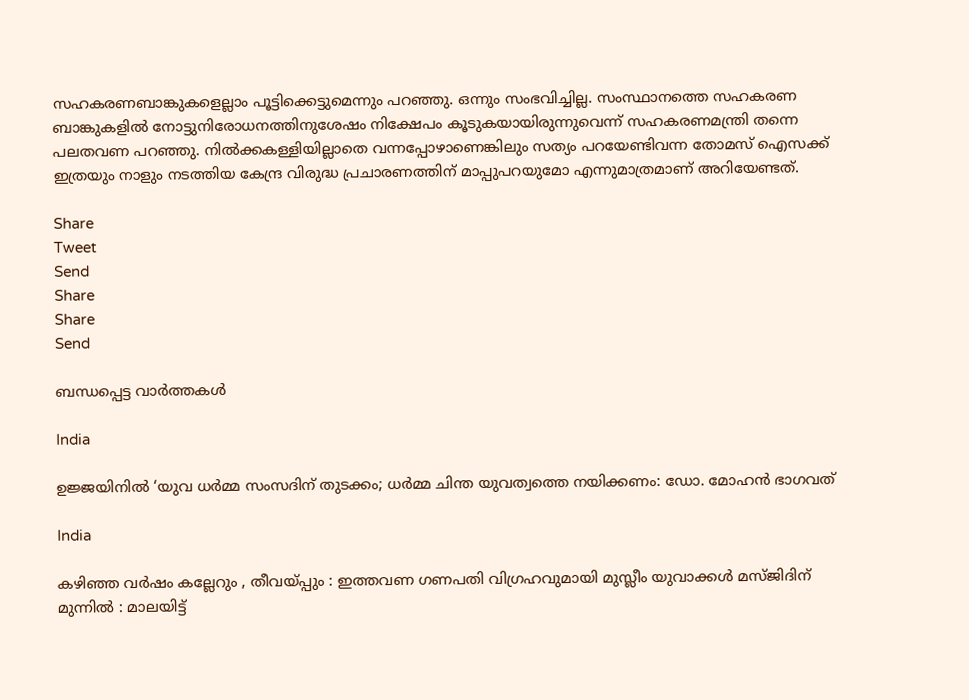സഹകരണബാങ്കുകളെല്ലാം പൂട്ടിക്കെട്ടുമെന്നും പറഞ്ഞു. ഒന്നും സംഭവിച്ചില്ല. സംസ്ഥാനത്തെ സഹകരണ ബാങ്കുകളില്‍ നോട്ടുനിരോധനത്തിനുശേഷം നിക്ഷേപം കൂടുകയായിരുന്നുവെന്ന് സഹകരണമന്ത്രി തന്നെ പലതവണ പറഞ്ഞു. നില്‍ക്കകള്ളിയില്ലാതെ വന്നപ്പോഴാണെങ്കിലും സത്യം പറയേണ്ടിവന്ന തോമസ് ഐസക്ക് ഇത്രയും നാളും നടത്തിയ കേന്ദ്ര വിരുദ്ധ പ്രചാരണത്തിന് മാപ്പുപറയുമോ എന്നുമാത്രമാണ് അറിയേണ്ടത്.

Share
Tweet
Send
Share
Share
Send

ബന്ധപ്പെട്ട വാര്‍ത്തകള്‍

India

ഉജ്ജയിനിൽ ‘യുവ ധർമ്മ സംസദിന് തുടക്കം; ധർമ്മ ചിന്ത യുവത്വത്തെ നയിക്കണം: ഡോ. മോഹൻ ഭാഗവത്

India

കഴിഞ്ഞ വർഷം കല്ലേറും , തീവയ്‌പ്പും : ഇത്തവണ ഗണപതി വിഗ്രഹവുമായി മുസ്ലീം യുവാക്കൾ മസ്ജിദിന് മുന്നിൽ : മാലയിട്ട്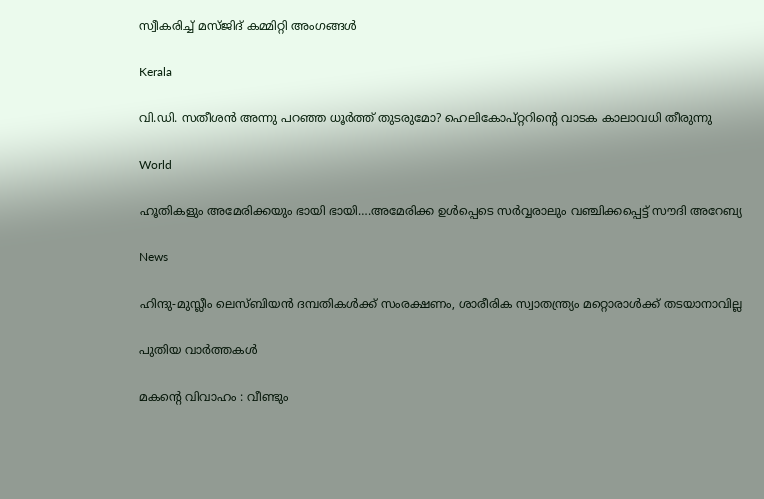സ്വീകരിച്ച് മസ്ജിദ് കമ്മിറ്റി അംഗങ്ങൾ

Kerala

വി.ഡി. സതീശന്‍ അന്നു പറഞ്ഞ ധൂര്‍ത്ത് തുടരുമോ? ഹെലികോപ്റ്ററിന്റെ വാടക കാലാവധി തീരുന്നു

World

ഹൂതികളും അമേരിക്കയും ഭായി ഭായി….അമേരിക്ക ഉള്‍പ്പെടെ സര്‍വ്വരാലും വഞ്ചിക്കപ്പെട്ട് സൗദി അറേബ്യ

News

ഹിന്ദു-മുസ്ലീം ലെസ്ബിയന്‍ ദമ്പതികള്‍ക്ക് സംരക്ഷണം, ശാരീരിക സ്വാതന്ത്ര്യം മറ്റൊരാള്‍ക്ക് തടയാനാവില്ല

പുതിയ വാര്‍ത്തകള്‍

മകന്റെ വിവാഹം : വീണ്ടും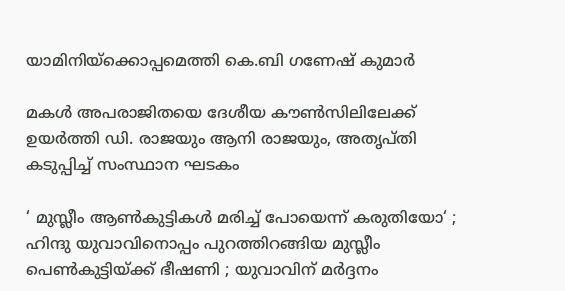യാമിനിയ്‌ക്കൊപ്പമെത്തി കെ.ബി ഗണേഷ് കുമാർ

മകള്‍ അപരാജിതയെ ദേശീയ കൗണ്‍സിലിലേക്ക് ഉയര്‍ത്തി ഡി. രാജയും ആനി രാജയും, അതൃപ്തി കടുപ്പിച്ച് സംസ്ഥാന ഘടകം

‘ മുസ്ലീം ആൺകുട്ടികൾ മരിച്ച് പോയെന്ന് കരുതിയോ‘ ; ഹിന്ദു യുവാവിനൊപ്പം പുറത്തിറങ്ങിയ മുസ്ലീം പെൺകുട്ടിയ്‌ക്ക് ഭീഷണി ; യുവാവിന് മർദ്ദനം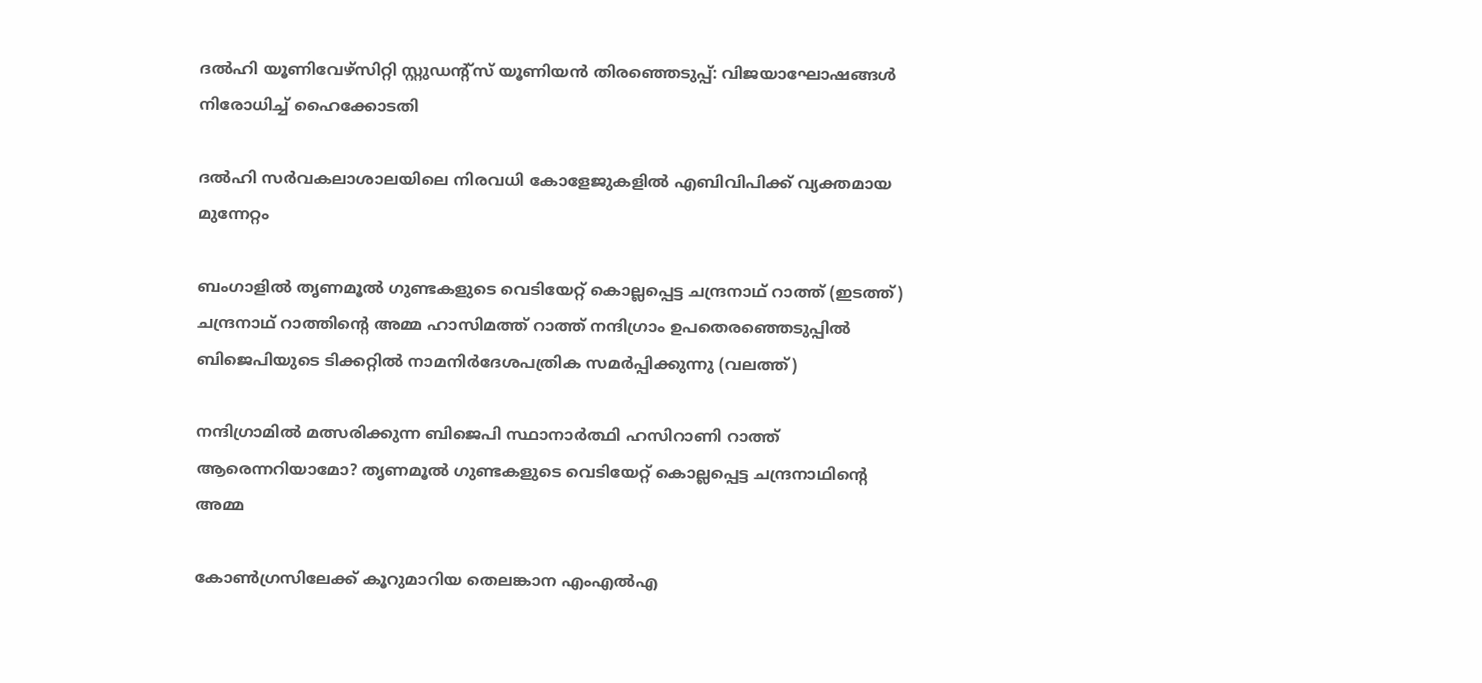ദല്‍ഹി യൂണിവേഴ്‌സിറ്റി സ്റ്റുഡന്റ്‌സ് യൂണിയന്‍ തിരഞ്ഞെടുപ്പ്: വിജയാഘോഷങ്ങള്‍ നിരോധിച്ച് ഹൈക്കോടതി

ദല്‍ഹി സര്‍വകലാശാലയിലെ നിരവധി കോളേജുകളില്‍ എബിവിപിക്ക് വ്യക്തമായ മുന്നേറ്റം

ബംഗാളില്‍ തൃണമൂല്‍ ഗുണ്ടകളുടെ വെടിയേറ്റ് കൊല്ലപ്പെട്ട ചന്ദ്രനാഥ് റാത്ത് (ഇടത്ത്) ചന്ദ്രനാഥ് റാത്തിന്‍റെ അമ്മ ഹാസിമത്ത് റാത്ത് നന്ദിഗ്രാം ഉപതെരഞ്ഞെടുപ്പില്‍ ബിജെപിയുടെ ടിക്കറ്റില്‍ നാമനിര്‍ദേശപത്രിക സമര്‍പ്പിക്കുന്നു (വലത്ത്)

നന്ദിഗ്രാമില്‍ മത്സരിക്കുന്ന ബിജെപി സ്ഥാനാര്‍ത്ഥി ഹസിറാണി റാത്ത് ആരെന്നറിയാമോ? തൃണമൂല്‍ ഗുണ്ടകളുടെ വെടിയേറ്റ് കൊല്ലപ്പെട്ട ചന്ദ്രനാഥിന്റെ അമ്മ

കോണ്‍ഗ്രസിലേക്ക് കൂറുമാറിയ തെലങ്കാന എംഎല്‍എ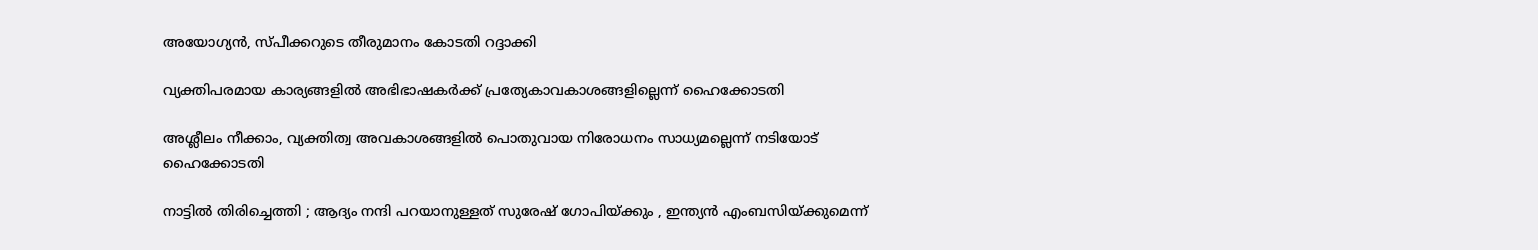അയോഗ്യന്‍, സ്പീക്കറുടെ തീരുമാനം കോടതി റദ്ദാക്കി

വ്യക്തിപരമായ കാര്യങ്ങളില്‍ അഭിഭാഷകര്‍ക്ക് പ്രത്യേകാവകാശങ്ങളില്ലെന്ന് ഹൈക്കോടതി

അശ്ലീലം നീക്കാം, വ്യക്തിത്വ അവകാശങ്ങളില്‍ പൊതുവായ നിരോധനം സാധ്യമല്ലെന്ന് നടിയോട് ഹൈക്കോടതി

നാട്ടിൽ തിരിച്ചെത്തി ; ആദ്യം നന്ദി പറയാനുള്ളത് സുരേഷ് ഗോപിയ്‌ക്കും , ഇന്ത്യൻ എംബസിയ്‌ക്കുമെന്ന്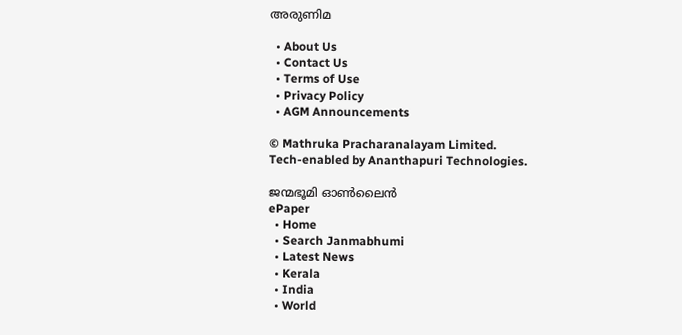അരുണിമ

  • About Us
  • Contact Us
  • Terms of Use
  • Privacy Policy
  • AGM Announcements

© Mathruka Pracharanalayam Limited.
Tech-enabled by Ananthapuri Technologies.

ജന്മഭൂമി ഓണ്‍ലൈന്‍
ePaper
  • Home
  • Search Janmabhumi
  • Latest News
  • Kerala
  • India
  • World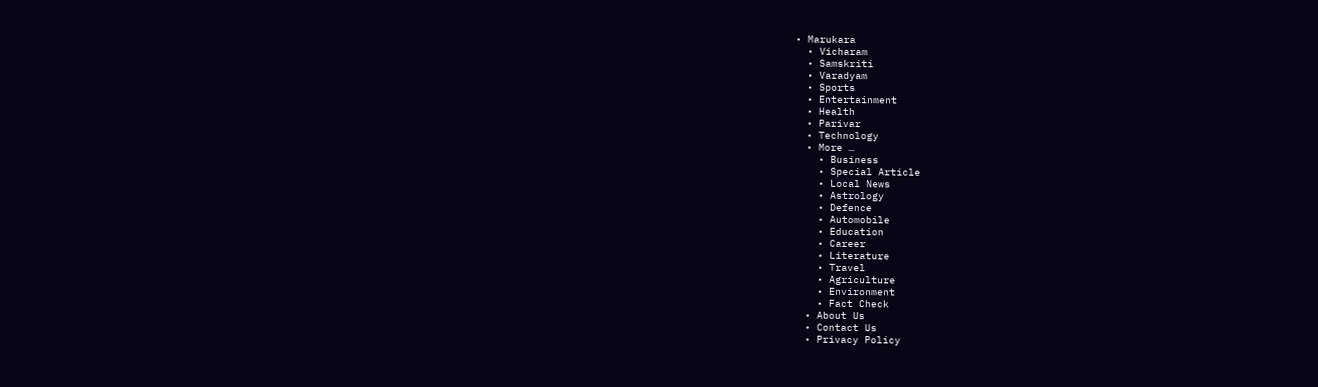• Marukara
  • Vicharam
  • Samskriti
  • Varadyam
  • Sports
  • Entertainment
  • Health
  • Parivar
  • Technology
  • More …
    • Business
    • Special Article
    • Local News
    • Astrology
    • Defence
    • Automobile
    • Education
    • Career
    • Literature
    • Travel
    • Agriculture
    • Environment
    • Fact Check
  • About Us
  • Contact Us
  • Privacy Policy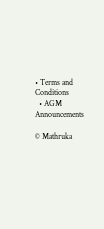• Terms and Conditions
  • AGM Announcements

© Mathruka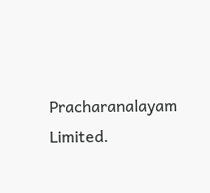Pracharanalayam Limited.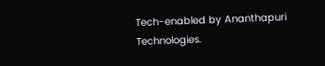Tech-enabled by Ananthapuri Technologies.